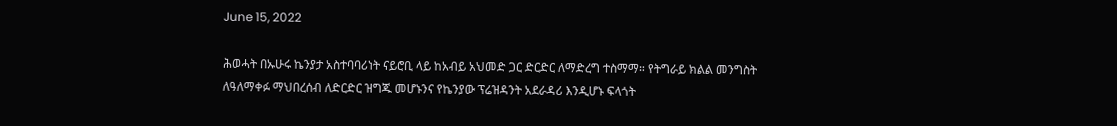June 15, 2022

ሕወሓት በኡሁሩ ኬንያታ አስተባባሪነት ናይሮቢ ላይ ከአብይ አህመድ ጋር ድርድር ለማድረግ ተስማማ። የትግራይ ክልል መንግስት ለዓለማቀፉ ማህበረሰብ ለድርድር ዝግጁ መሆኑንና የኬንያው ፕሬዝዳንት አደራዳሪ እንዲሆኑ ፍላጎት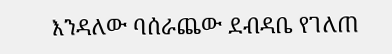እንዳለው ባሰራጨው ደብዳቤ የገለጠ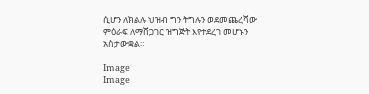ሲሆን ለክልሉ ህዝብ ግን ትግሉን ወደመጨረሻው ምዕራፍ ለማሸጋገር ዝግጅት እየተደረገ መሆኑን አስታውቋል።

Image
Image